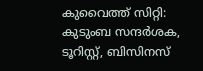കുവൈത്ത് സിറ്റി: കുടുംബ സന്ദർശക, ടൂറിസ്റ്റ്, ബിസിനസ്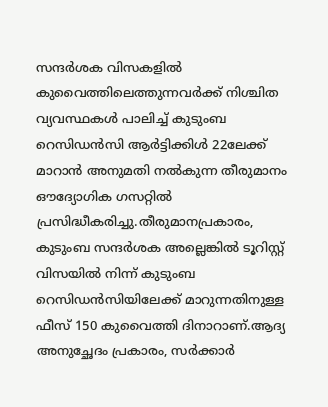സന്ദർശക വിസകളിൽ കുവൈത്തിലെത്തുന്നവർക്ക് നിശ്ചിത വ്യവസ്ഥകൾ പാലിച്ച് കുടുംബ റെസിഡൻസി ആർട്ടിക്കിൾ 22ലേക്ക് മാറാൻ അനുമതി നൽകുന്ന തീരുമാനം ഔദ്യോഗിക ഗസറ്റിൽ പ്രസിദ്ധീകരിച്ചു.തീരുമാനപ്രകാരം, കുടുംബ സന്ദർശക അല്ലെങ്കിൽ ടൂറിസ്റ്റ് വിസയിൽ നിന്ന് കുടുംബ റെസിഡൻസിയിലേക്ക് മാറുന്നതിനുള്ള ഫീസ് 150 കുവൈത്തി ദിനാറാണ്.ആദ്യ അനുച്ഛേദം പ്രകാരം, സർക്കാർ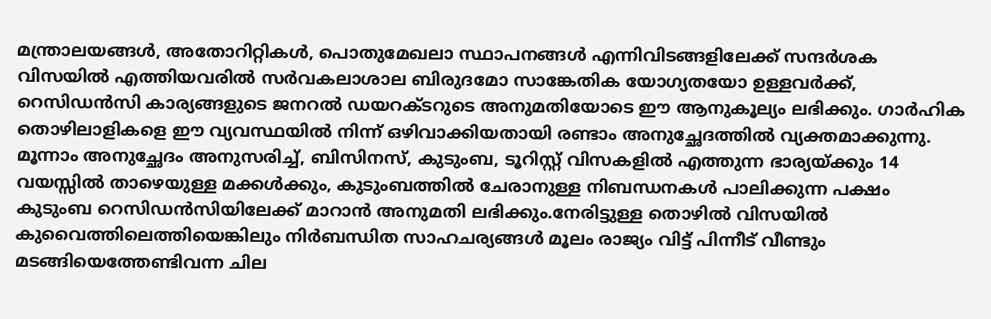മന്ത്രാലയങ്ങൾ, അതോറിറ്റികൾ, പൊതുമേഖലാ സ്ഥാപനങ്ങൾ എന്നിവിടങ്ങളിലേക്ക് സന്ദർശക വിസയിൽ എത്തിയവരിൽ സർവകലാശാല ബിരുദമോ സാങ്കേതിക യോഗ്യതയോ ഉള്ളവർക്ക്, റെസിഡൻസി കാര്യങ്ങളുടെ ജനറൽ ഡയറക്ടറുടെ അനുമതിയോടെ ഈ ആനുകൂല്യം ലഭിക്കും. ഗാർഹിക തൊഴിലാളികളെ ഈ വ്യവസ്ഥയിൽ നിന്ന് ഒഴിവാക്കിയതായി രണ്ടാം അനുച്ഛേദത്തിൽ വ്യക്തമാക്കുന്നു.
മൂന്നാം അനുച്ഛേദം അനുസരിച്ച്, ബിസിനസ്, കുടുംബ, ടൂറിസ്റ്റ് വിസകളിൽ എത്തുന്ന ഭാര്യയ്ക്കും 14 വയസ്സിൽ താഴെയുള്ള മക്കൾക്കും, കുടുംബത്തിൽ ചേരാനുള്ള നിബന്ധനകൾ പാലിക്കുന്ന പക്ഷം കുടുംബ റെസിഡൻസിയിലേക്ക് മാറാൻ അനുമതി ലഭിക്കും.നേരിട്ടുള്ള തൊഴിൽ വിസയിൽ കുവൈത്തിലെത്തിയെങ്കിലും നിർബന്ധിത സാഹചര്യങ്ങൾ മൂലം രാജ്യം വിട്ട് പിന്നീട് വീണ്ടും മടങ്ങിയെത്തേണ്ടിവന്ന ചില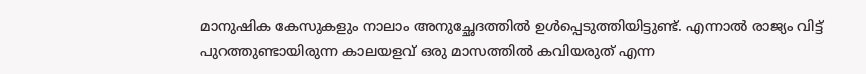മാനുഷിക കേസുകളും നാലാം അനുച്ഛേദത്തിൽ ഉൾപ്പെടുത്തിയിട്ടുണ്ട്. എന്നാൽ രാജ്യം വിട്ട് പുറത്തുണ്ടായിരുന്ന കാലയളവ് ഒരു മാസത്തിൽ കവിയരുത് എന്ന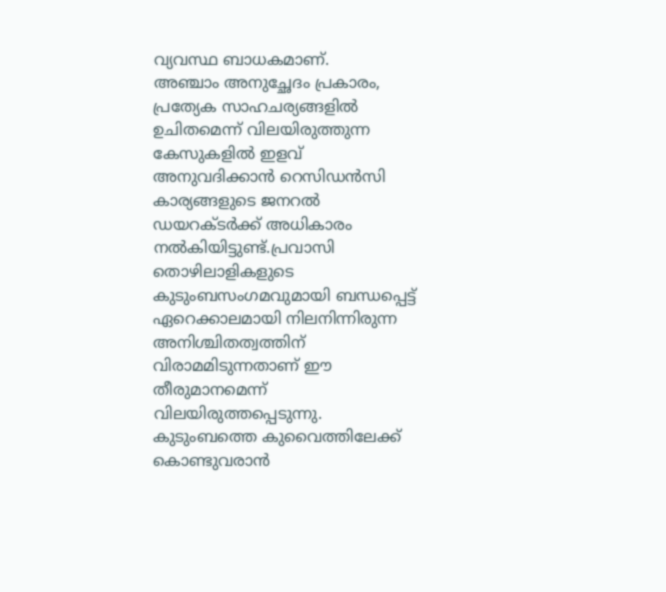വ്യവസ്ഥ ബാധകമാണ്.
അഞ്ചാം അനുച്ഛേദം പ്രകാരം, പ്രത്യേക സാഹചര്യങ്ങളിൽ ഉചിതമെന്ന് വിലയിരുത്തുന്ന കേസുകളിൽ ഇളവ് അനുവദിക്കാൻ റെസിഡൻസി കാര്യങ്ങളുടെ ജനറൽ ഡയറക്ടർക്ക് അധികാരം നൽകിയിട്ടുണ്ട്.പ്രവാസി തൊഴിലാളികളുടെ കുടുംബസംഗമവുമായി ബന്ധപ്പെട്ട് ഏറെക്കാലമായി നിലനിന്നിരുന്ന അനിശ്ചിതത്വത്തിന് വിരാമമിടുന്നതാണ് ഈ തീരുമാനമെന്ന് വിലയിരുത്തപ്പെടുന്നു. കുടുംബത്തെ കുവൈത്തിലേക്ക് കൊണ്ടുവരാൻ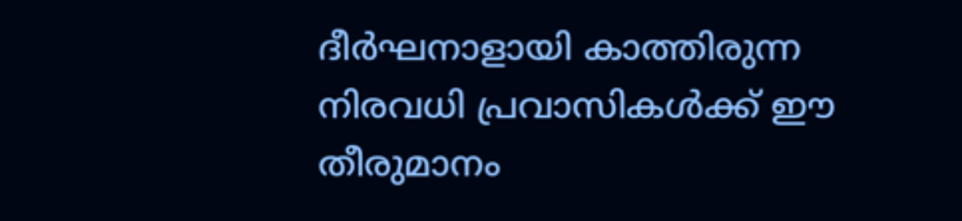ദീർഘനാളായി കാത്തിരുന്ന നിരവധി പ്രവാസികൾക്ക് ഈ തീരുമാനം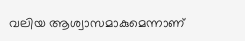വലിയ ആശ്വാസമാകുമെന്നാണ്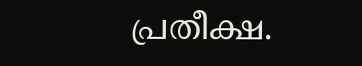പ്രതീക്ഷ.